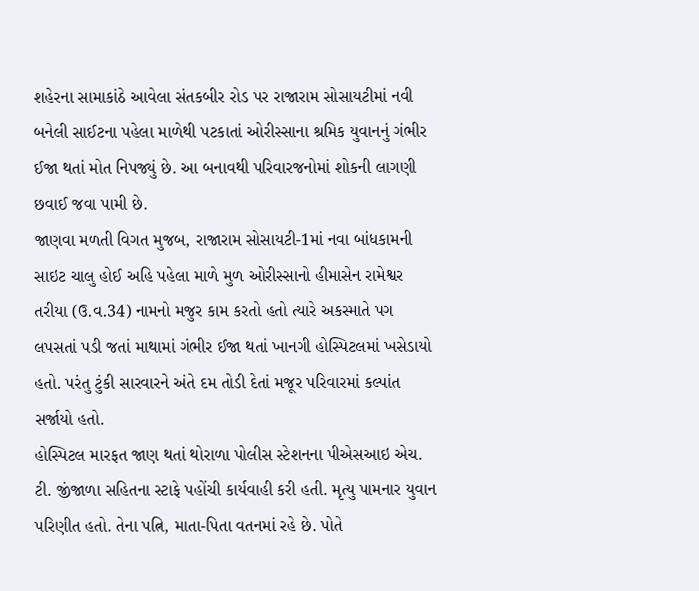શહેરના સામાકાંઠે આવેલા સંતકબીર રોડ પર રાજારામ સોસાયટીમાં નવી બનેલી સાઈટના પહેલા માળેથી પટકાતાં ઓરીસ્સાના શ્રમિક યુવાનનું ગંભીર ઈજા થતાં મોત નિપજ્યું છે. આ બનાવથી પરિવારજનોમાં શોકની લાગણી છવાઈ જવા પામી છે.
જાણવા મળતી વિગત મુજબ, રાજારામ સોસાયટી-1માં નવા બાંધકામની સાઇટ ચાલુ હોઈ અહિ પહેલા માળે મુળ ઓરીસ્સાનો હીમાસેન રામેશ્વર તરીયા (ઉ.વ.34) નામનો મજુર કામ કરતો હતો ત્યારે અકસ્માતે પગ લપસતાં પડી જતાં માથામાં ગંભીર ઈજા થતાં ખાનગી હોસ્પિટલમાં ખસેડાયો હતો. પરંતુ ટુંકી સારવારને અંતે દમ તોડી દેતાં મજૂર પરિવારમાં કલ્પાંત સર્જાયો હતો.
હોસ્પિટલ મારફત જાણ થતાં થોરાળા પોલીસ સ્ટેશનના પીએસઆઇ એચ. ટી. જીંજાળા સહિતના સ્ટાફે પહોંચી કાર્યવાહી કરી હતી. મૃત્યુ પામનાર યુવાન પરિણીત હતો. તેના પત્નિ, માતા-પિતા વતનમાં રહે છે. પોતે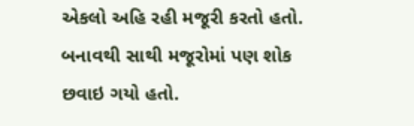એકલો અહિ રહી મજૂરી કરતો હતો. બનાવથી સાથી મજૂરોમાં પણ શોક છવાઇ ગયો હતો.